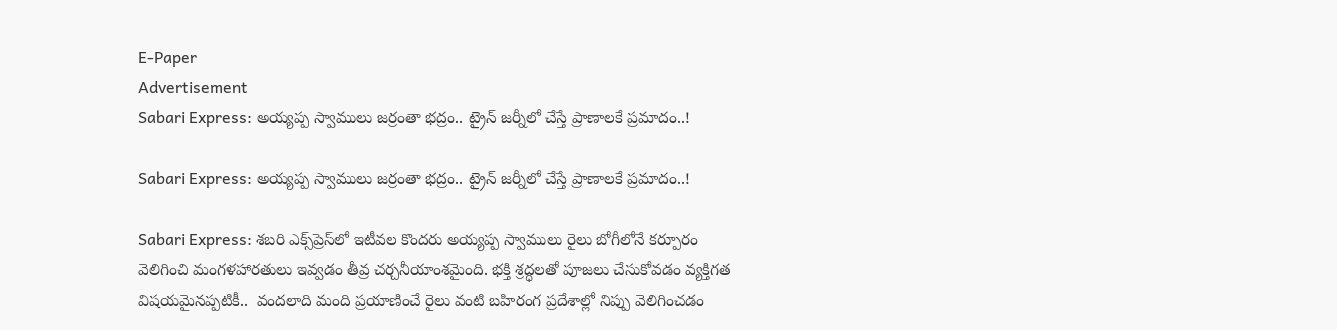E-Paper
Advertisement
Sabari Express: అయ్యప్ప స్వాములు జర్రంతా భద్రం.. ట్రైన్‌ జర్నీలో చేస్తే ప్రాణాలకే ప్రమాదం..!

Sabari Express: అయ్యప్ప స్వాములు జర్రంతా భద్రం.. ట్రైన్‌ జర్నీలో చేస్తే ప్రాణాలకే ప్రమాదం..!

Sabari Express: శబరి ఎక్స్‌ప్రెస్‌లో ఇటీవల కొందరు అయ్యప్ప స్వాములు రైలు బోగీలోనే కర్పూరం వెలిగించి మంగళహారతులు ఇవ్వడం తీవ్ర చర్చనీయాంశమైంది. భక్తి శ్రద్ధలతో పూజలు చేసుకోవడం వ్యక్తిగత విషయమైనప్పటికీ..  వందలాది మంది ప్రయాణించే రైలు వంటి బహిరంగ ప్రదేశాల్లో నిప్పు వెలిగించడం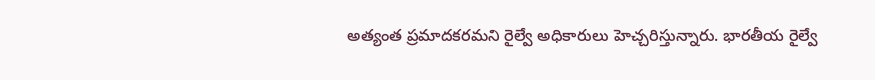అత్యంత ప్రమాదకరమని రైల్వే అధికారులు హెచ్చరిస్తున్నారు. భారతీయ రైల్వే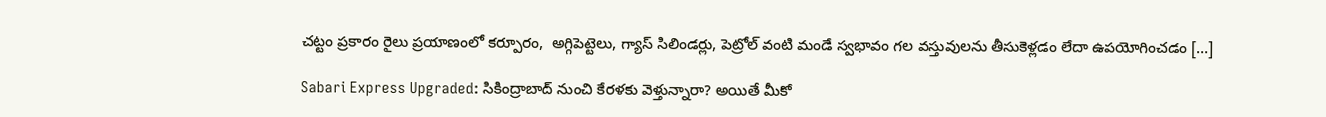చట్టం ప్రకారం రైలు ప్రయాణంలో కర్పూరం,  అగ్గిపెట్టెలు, గ్యాస్ సిలిండర్లు, పెట్రోల్ వంటి మండే స్వభావం గల వస్తువులను తీసుకెళ్లడం లేదా ఉపయోగించడం […]

Sabari Express Upgraded: సికింద్రాబాద్ నుంచి కేరళకు వెళ్తున్నారా? అయితే మీకో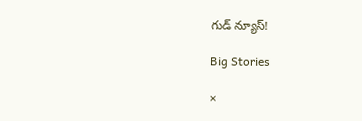గుడ్ న్యూస్!

Big Stories

×